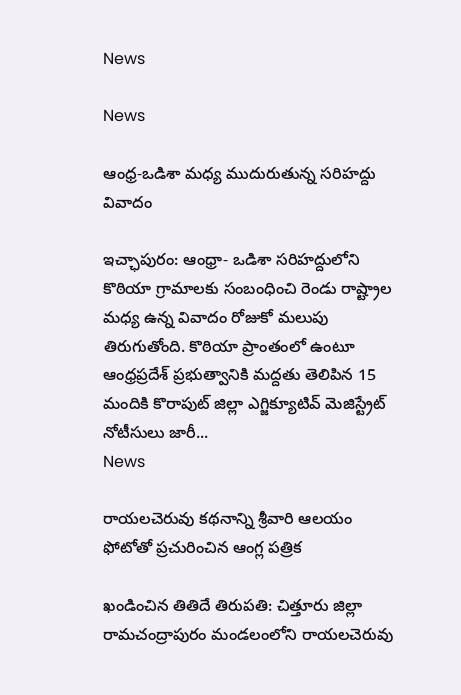News

News

ఆంధ్ర-ఒడిశా మధ్య ముదురుతున్న సరిహద్దు వివాదం

ఇచ్ఛాపురం: ఆంధ్రా- ఒడిశా సరిహద్దులోని కొఠియా గ్రామాలకు సంబంధించి రెండు రాష్ట్రాల మధ్య ఉన్న వివాదం రోజుకో మలుపు తిరుగుతోంది. కొఠియా ప్రాంతంలో ఉంటూ ఆంధ్రప్రదేశ్‌ ప్రభుత్వానికి మద్దతు తెలిపిన 15 మందికి కొరాపుట్‌ జిల్లా ఎగ్జిక్యూటివ్‌ మెజిస్ట్రేట్‌ నోటీసులు జారీ...
News

రాయలచెరువు కథనాన్ని శ్రీవారి ఆలయం ఫోటోతో ప్రచురించిన ఆంగ్ల పత్రిక

ఖండించిన తితిదే తిరుప‌తి: చిత్తూరు జిల్లా రామచంద్రాపురం మండలంలోని రాయలచెరువు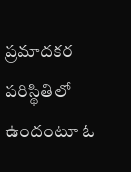ప్రమాదకర పరిస్థితిలో ఉందంటూ ఓ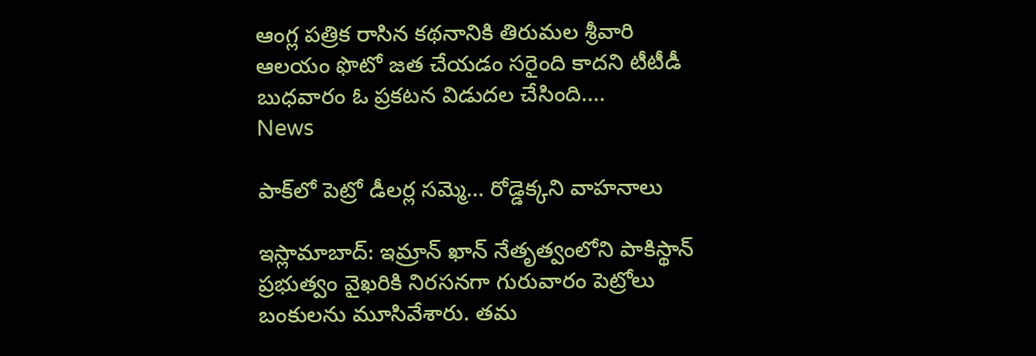ఆంగ్ల పత్రిక రాసిన కథనానికి తిరుమల శ్రీవారి ఆలయం ఫొటో జత చేయడం సరైంది కాదని టీటీడీ బుధవారం ఓ ప్రకటన విడుద‌ల చేసింది....
News

పాక్‌లో పెట్రో డీలర్ల సమ్మె… రోడ్డెక్కని వాహనాలు

ఇస్లామాబాద్‌: ఇమ్రాన్ ఖాన్ నేతృత్వంలోని పాకిస్థాన్ ప్రభుత్వం వైఖరికి నిరసనగా గురువారం పెట్రోలు బంకులను మూసివేశారు. తమ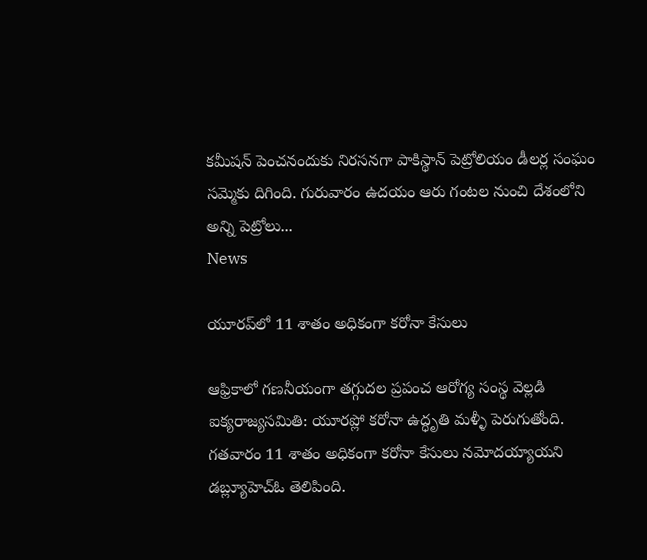కమీషన్ పెంచనందుకు నిరసనగా పాకిస్థాన్ పెట్రోలియం డీలర్ల సంఘం సమ్మెకు దిగింది. గురువారం ఉదయం ఆరు గంట‌ల‌ నుంచి దేశంలోని అన్ని పెట్రోలు...
News

యూరప్‌లో 11 శాతం అధికంగా కరోనా కేసులు

ఆఫ్రికాలో గణనీయంగా తగ్గుదల ప్రపంచ ఆరోగ్య సంస్థ వెల్ల‌డి ఐక్య‌రాజ్య‌స‌మితి: యూరప్లో కరోనా ఉద్ధృతి మళ్ళీ పెరుగుతోంది. గతవారం 11 శాతం అధికంగా కరోనా కేసులు నమోదయ్యాయని డబ్ల్యూహెచ్ఓ తెలిపింది.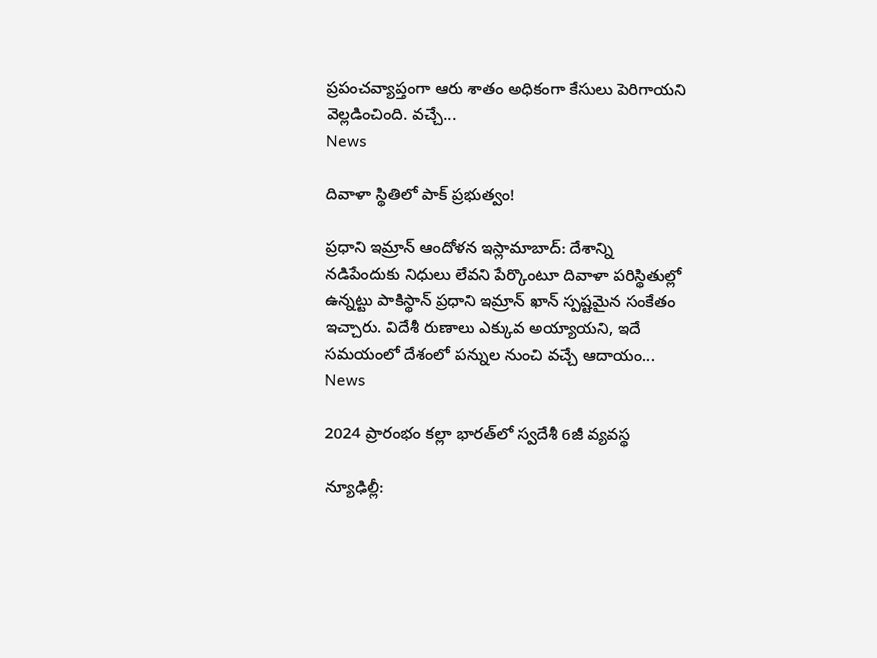ప్రపంచవ్యాప్తంగా ఆరు శాతం అధికంగా కేసులు పెరిగాయని వెల్లడించింది. వచ్చే...
News

దివాళా స్థితిలో పాక్‌ ప్రభుత్వం!

ప్రధాని ఇమ్రాన్‌ ఆందోళన ఇస్లామాబాద్‌: దేశాన్ని నడిపేందుకు నిధులు లేవని పేర్కొంటూ దివాళా పరిస్థితుల్లో ఉన్నట్టు పాకిస్థాన్‌ ప్రధాని ఇమ్రాన్‌ ఖాన్‌ స్పష్టమైన సంకేతం ఇచ్చారు. విదేశీ రుణాలు ఎక్కువ అయ్యాయని, ఇదే సమయంలో దేశంలో పన్నుల నుంచి వచ్చే ఆదాయం...
News

2024 ప్రారంభం కల్లా భారత్‌లో స్వదేశీ 6జీ వ్యవస్థ

న్యూఢిల్లీ: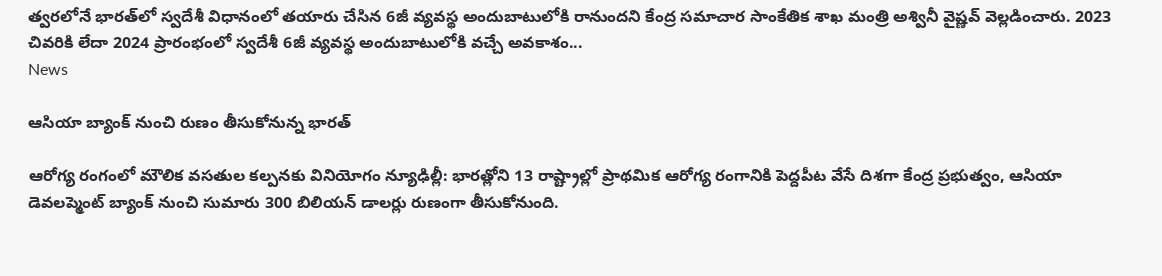త్వరలోనే భారత్‌లో స్వదేశీ విధానంలో తయారు చేసిన 6జీ వ్యవస్థ అందుబాటులోకి రానుందని కేంద్ర సమాచార సాంకేతిక శాఖ మంత్రి అశ్వినీ వైష్ణవ్ వెల్లడించారు. 2023 చివరికి లేదా 2024 ప్రారంభంలో స్వదేశీ 6జీ వ్యవస్థ అందుబాటులోకి వచ్చే అవకాశం...
News

ఆసియా బ్యాంక్ నుంచి రుణం తీసుకోనున్న‌ భారత్

ఆరోగ్య రంగంలో మౌలిక వసతుల కల్పనకు వినియోగం న్యూఢిల్లీ: భారత్లోని 13 రాష్ట్రాల్లో ప్రాథమిక ఆరోగ్య రంగానికి పెద్దపీట వేసే దిశగా కేంద్ర ప్రభుత్వం, ఆసియా డెవ‌లప్మెంట్ బ్యాంక్ నుంచి సుమారు 300 బిలియన్ డాలర్లు రుణంగా తీసుకోనుంది.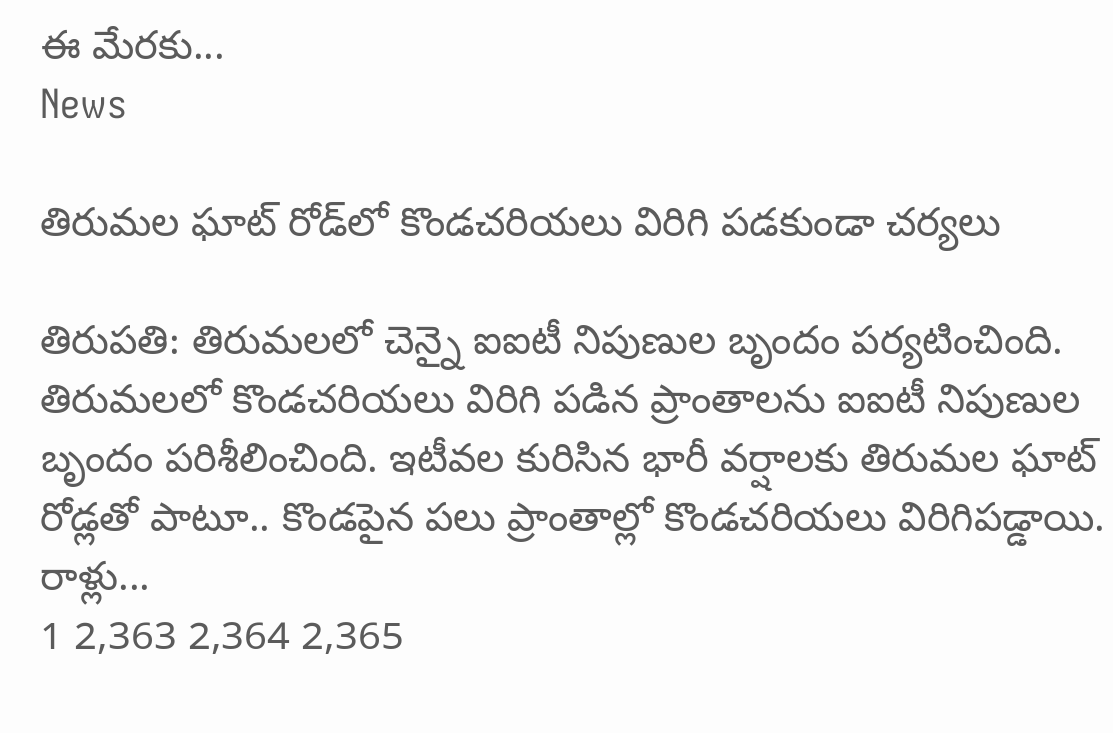ఈ మేరకు...
News

తిరుమల ఘాట్ రోడ్‌లో కొండచరియలు విరిగి పడకుండా చర్యలు

తిరుప‌తి: తిరుమలలో చెన్నై ఐఐటీ నిపుణుల బృందం పర్యటించింది. తిరుమలలో కొండచరియలు విరిగి పడిన ప్రాంతాలను ఐఐటీ నిపుణుల బృందం పరిశీలించింది. ఇటీవల కురిసిన భారీ వర్షాలకు తిరుమల ఘాట్‌ రోడ్లతో పాటూ.. కొండపైన పలు ప్రాంతాల్లో కొండచరియలు విరిగిపడ్డాయి. రాళ్లు...
1 2,363 2,364 2,365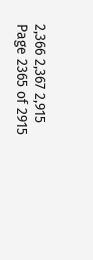2,366 2,367 2,915
Page 2365 of 2915